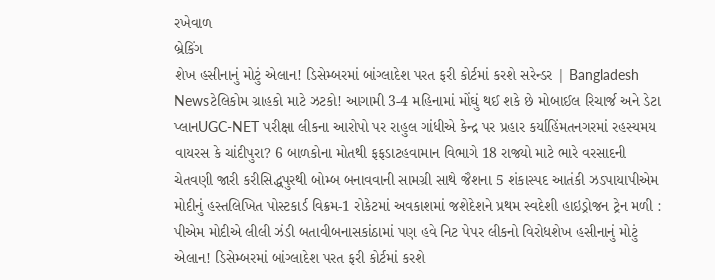રખેવાળ
બ્રેકિંગ
શેખ હસીનાનું મોટું એલાન! ડિસેમ્બરમાં બાંગ્લાદેશ પરત ફરી કોર્ટમાં કરશે સરેન્ડર | Bangladesh Newsટેલિકોમ ગ્રાહકો માટે ઝટકો! આગામી 3-4 મહિનામાં મોંઘું થઈ શકે છે મોબાઈલ રિચાર્જ અને ડેટા પ્લાનUGC-NET પરીક્ષા લીકના આરોપો પર રાહુલ ગાંધીએ કેન્દ્ર પર પ્રહાર કર્યાહિંમતનગરમાં રહસ્યમય વાયરસ કે ચાંદીપુરા? 6 બાળકોના મોતથી ફફડાટહવામાન વિભાગે 18 રાજ્યો માટે ભારે વરસાદની ચેતવણી જારી કરીસિદ્ધપુરથી બોમ્બ બનાવવાની સામગ્રી સાથે જૈશના 5 શંકાસ્પદ આતંકી ઝડપાયાપીએમ મોદીનું હસ્તલિખિત પોસ્ટકાર્ડ વિક્રમ-1 રોકેટમાં અવકાશમાં જશેદેશને પ્રથમ સ્વદેશી હાઇડ્રોજન ટ્રેન મળી : પીએમ મોદીએ લીલી ઝંડી બતાવીબનાસકાંઠામાં પણ હવે નિટ પેપર લીકનો વિરોધશેખ હસીનાનું મોટું એલાન! ડિસેમ્બરમાં બાંગ્લાદેશ પરત ફરી કોર્ટમાં કરશે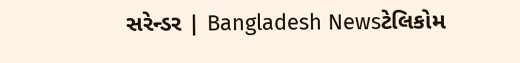સરેન્ડર | Bangladesh Newsટેલિકોમ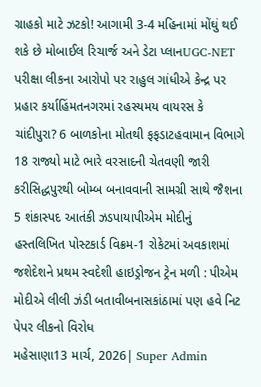ગ્રાહકો માટે ઝટકો! આગામી 3-4 મહિનામાં મોંઘું થઈ શકે છે મોબાઈલ રિચાર્જ અને ડેટા પ્લાનUGC-NET પરીક્ષા લીકના આરોપો પર રાહુલ ગાંધીએ કેન્દ્ર પર પ્રહાર કર્યાહિંમતનગરમાં રહસ્યમય વાયરસ કે ચાંદીપુરા? 6 બાળકોના મોતથી ફફડાટહવામાન વિભાગે 18 રાજ્યો માટે ભારે વરસાદની ચેતવણી જારી કરીસિદ્ધપુરથી બોમ્બ બનાવવાની સામગ્રી સાથે જૈશના 5 શંકાસ્પદ આતંકી ઝડપાયાપીએમ મોદીનું હસ્તલિખિત પોસ્ટકાર્ડ વિક્રમ-1 રોકેટમાં અવકાશમાં જશેદેશને પ્રથમ સ્વદેશી હાઇડ્રોજન ટ્રેન મળી : પીએમ મોદીએ લીલી ઝંડી બતાવીબનાસકાંઠામાં પણ હવે નિટ પેપર લીકનો વિરોધ
મહેસાણા13 માર્ચ, 2026| Super Admin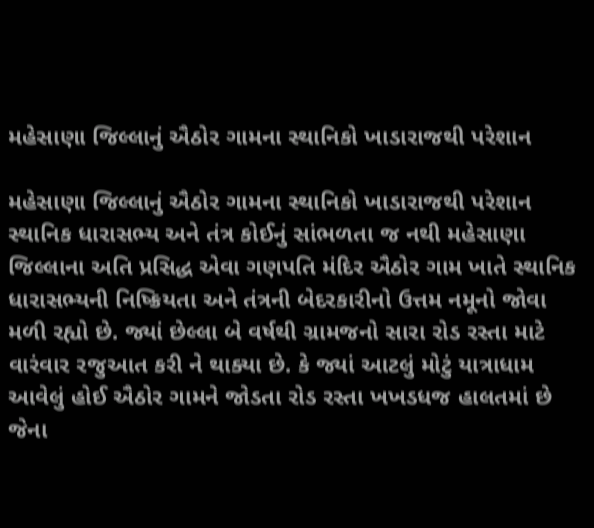મહેસાણા જિલ્લાનું ઐઠોર ગામના સ્થાનિકો ખાડારાજથી પરેશાન

મહેસાણા જિલ્લાનું ઐઠોર ગામના સ્થાનિકો ખાડારાજથી પરેશાન
સ્થાનિક ધારાસભ્ય અને તંત્ર કોઈનું સાંભળતા જ નથી મહેસાણા જિલ્લાના અતિ પ્રસિદ્ધ એવા ગણપતિ મંદિર ઐઠોર ગામ ખાતે સ્થાનિક ધારાસભ્યની નિષ્ક્રિયતા અને તંત્રની બેદરકારીનો ઉત્તમ નમૂનો જોવા મળી રહ્યો છે. જ્યાં છેલ્લા બે વર્ષથી ગ્રામજનો સારા રોડ રસ્તા માટે વારંવાર રજુઆત કરી ને થાક્યા છે. કે જ્યાં આટલું મોટું યાત્રાધામ આવેલું હોઈ ઐઠોર ગામને જોડતા રોડ રસ્તા ખખડધજ હાલતમાં છે જેના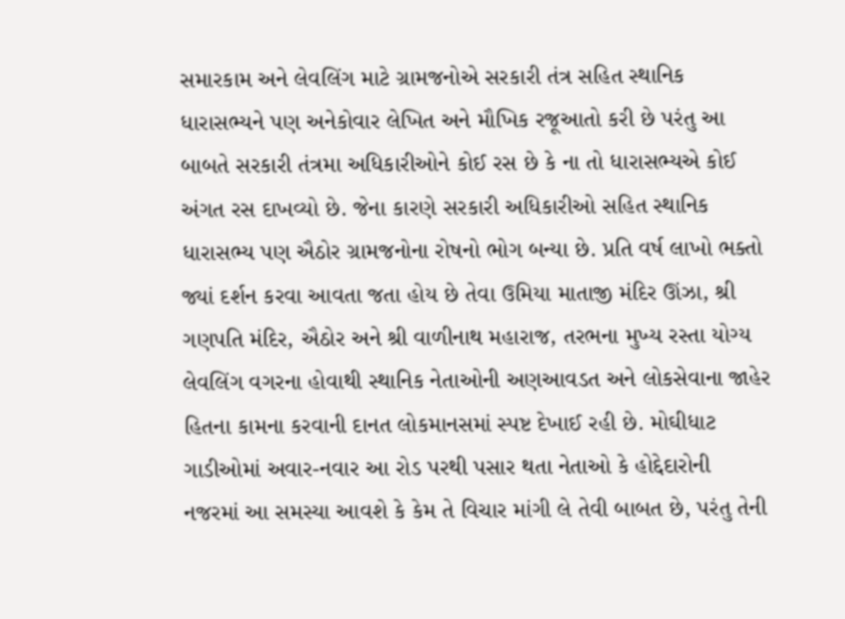સમારકામ અને લેવલિંગ માટે ગ્રામજનોએ સરકારી તંત્ર સહિત સ્થાનિક ધારાસભ્યને પણ અનેકોવાર લેખિત અને મૌખિક રજૂઆતો કરી છે પરંતુ આ બાબતે સરકારી તંત્રમા અધિકારીઓને કોઈ રસ છે કે ના તો ધારાસભ્યએ કોઈ અંગત રસ દાખવ્યો છે. જેના કારણે સરકારી અધિકારીઓ સહિત સ્થાનિક ધારાસભ્ય પણ ઐઠોર ગ્રામજનોના રોષનો ભોગ બન્યા છે. પ્રતિ વર્ષ લાખો ભક્તો જ્યાં દર્શન કરવા આવતા જતા હોય છે તેવા ઉમિયા માતાજી મંદિર ઊંઝા, શ્રી ગણપતિ મંદિર, ઐઠોર અને શ્રી વાળીનાથ મહારાજ, તરભના મુખ્ય રસ્તા યોગ્ય લેવલિંગ વગરના હોવાથી સ્થાનિક નેતાઓની અણઆવડત અને લોકસેવાના જાહેર હિતના કામના કરવાની દાનત લોકમાનસમાં સ્પષ્ટ દેખાઈ રહી છે. મોઘીધાટ ગાડીઓમાં અવાર-નવાર આ રોડ પરથી પસાર થતા નેતાઓ કે હોદ્દેદારોની નજરમાં આ સમસ્યા આવશે કે કેમ તે વિચાર માંગી લે તેવી બાબત છે, પરંતુ તેની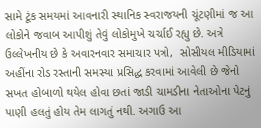સામે ટૂંક સમયમાં આવનારી સ્થાનિક સ્વરાજયની ચૂંટણીમાં જ આ લોકોને જવાબ આપીશું તેવું લોકોમુખે ચર્ચાઈ રહ્યુ છે. અત્રે ઉલ્લેખનીય છે કે અવારનવાર સમાચાર પત્રો,  સોસીયલ મીડિયામાં અહીંના રોડ રસ્તાની સમસ્યા પ્રસિદ્ધ કરવામાં આવેલી છે જેનો સખત હોબાળો થયેલ હોવા છતાં જાડી ચામડીના નેતાઓના પેટનું પાણી હલતું હોય તેમ લાગતું નથી. અગાઉ આ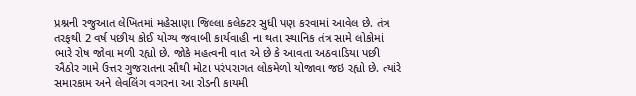પ્રશ્નની રજુઆત લેખિતમાં મહેસાણા જિલ્લા કલેક્ટર સુધી પણ કરવામાં આવેલ છે. તંત્ર તરફથી 2 વર્ષ પછીય કોઈ યોગ્ય જવાબી કાર્યવાહી ના થતા સ્થાનિક તંત્ર સામે લોકોમાં ભારે રોષ જોવા મળી રહ્યો છે. જોકે મહત્વની વાત એ છે કે આવતા અઠવાડિયા પછી ઐઠોર ગામે ઉત્તર ગુજરાતના સૌથી મોટા પરંપરાગત લોકમેળો યોજાવા જઇ રહ્યો છે. ત્યાંરે સમારકામ અને લેવલિંગ વગરના આ રોડની કાયમી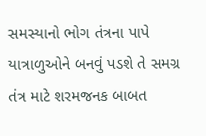સમસ્યાનો ભોગ તંત્રના પાપે યાત્રાળુઓને બનવું પડશે તે સમગ્ર તંત્ર માટે શરમજનક બાબત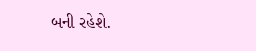બની રહેશે.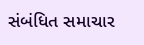સંબંધિત સમાચાર